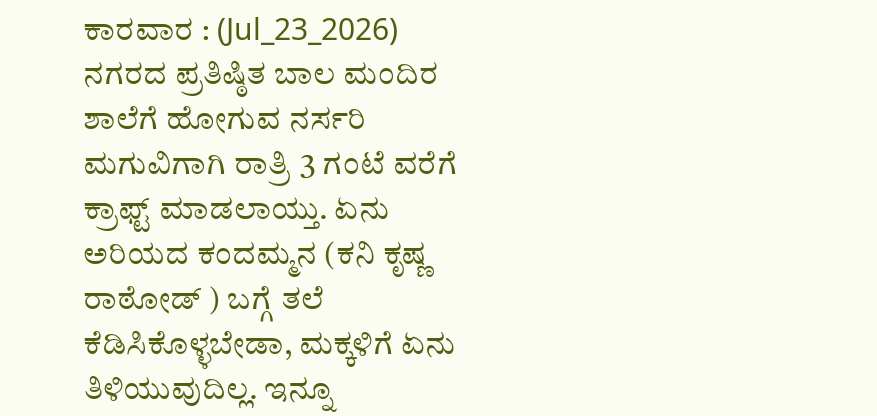ಕಾರವಾರ : (Jul_23_2026)
ನಗರದ ಪ್ರತಿಷ್ಠಿತ ಬಾಲ ಮಂದಿರ ಶಾಲೆಗೆ ಹೋಗುವ ನರ್ಸರಿ ಮಗುವಿಗಾಗಿ ರಾತ್ರಿ 3 ಗಂಟೆ ವರೆಗೆ ಕ್ರಾಫ್ಟ್ ಮಾಡಲಾಯ್ತು. ಏನು ಅರಿಯದ ಕಂದಮ್ಮನ (ಕನಿ ಕೃಷ್ಣ ರಾಠೋಡ್ ) ಬಗ್ಗೆ ತಲೆ ಕೆಡಿಸಿಕೊಳ್ಳಬೇಡಾ, ಮಕ್ಕಳಿಗೆ ಏನು ತಿಳಿಯುವುದಿಲ್ಲ. ಇನ್ನೂ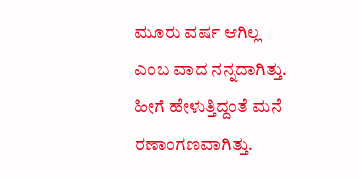ಮೂರು ವರ್ಷ ಆಗಿಲ್ಲ ಎಂಬ ವಾದ ನನ್ನದಾಗಿತ್ತು. ಹೀಗೆ ಹೇಳುತ್ತಿದ್ದಂತೆ ಮನೆ ರಣಾಂಗಣವಾಗಿತ್ತು.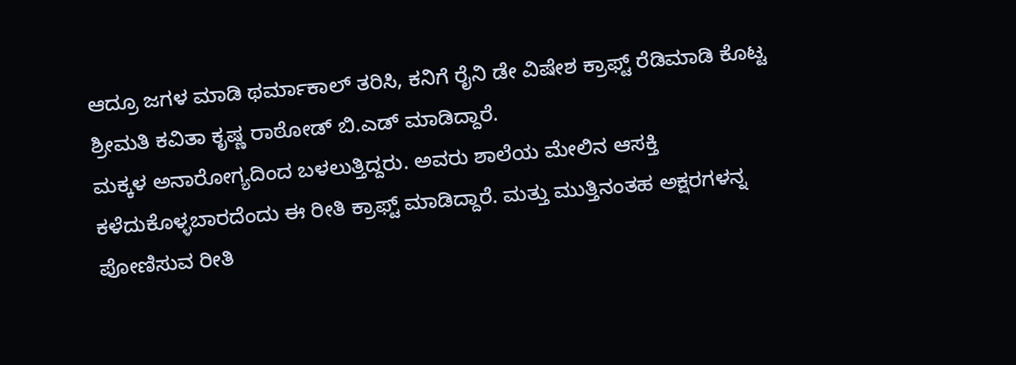ಆದ್ರೂ ಜಗಳ ಮಾಡಿ ಥರ್ಮಾಕಾಲ್ ತರಿಸಿ, ಕನಿಗೆ ರೈನಿ ಡೇ ವಿಷೇಶ ಕ್ರಾಫ್ಟ್ ರೆಡಿಮಾಡಿ ಕೊಟ್ಟ ಶ್ರೀಮತಿ ಕವಿತಾ ಕೃಷ್ಣ ರಾಠೋಡ್ ಬಿ.ಎಡ್ ಮಾಡಿದ್ದಾರೆ.
ಮಕ್ಕಳ ಅನಾರೋಗ್ಯದಿಂದ ಬಳಲುತ್ತಿದ್ದರು. ಅವರು ಶಾಲೆಯ ಮೇಲಿನ ಆಸಕ್ತಿ ಕಳೆದುಕೊಳ್ಳಬಾರದೆಂದು ಈ ರೀತಿ ಕ್ರಾಫ್ಟ್ ಮಾಡಿದ್ದಾರೆ. ಮತ್ತು ಮುತ್ತಿನಂತಹ ಅಕ್ಷರಗಳನ್ನ ಪೋಣಿಸುವ ರೀತಿ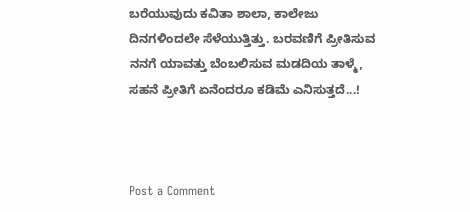ಬರೆಯುವುದು ಕವಿತಾ ಶಾಲಾ, ಕಾಲೇಜು ದಿನಗಳಿಂದಲೇ ಸೆಳೆಯುತ್ತಿತ್ತು. ಬರವಣಿಗೆ ಪ್ರೀತಿಸುವ ನನಗೆ ಯಾವತ್ತು ಬೆಂಬಲಿಸುವ ಮಡದಿಯ ತಾಳ್ಮೆ, ಸಹನೆ ಪ್ರೀತಿಗೆ ಏನೆಂದರೂ ಕಡಿಮೆ ಎನಿಸುತ್ತದೆ...!



Post a Comment